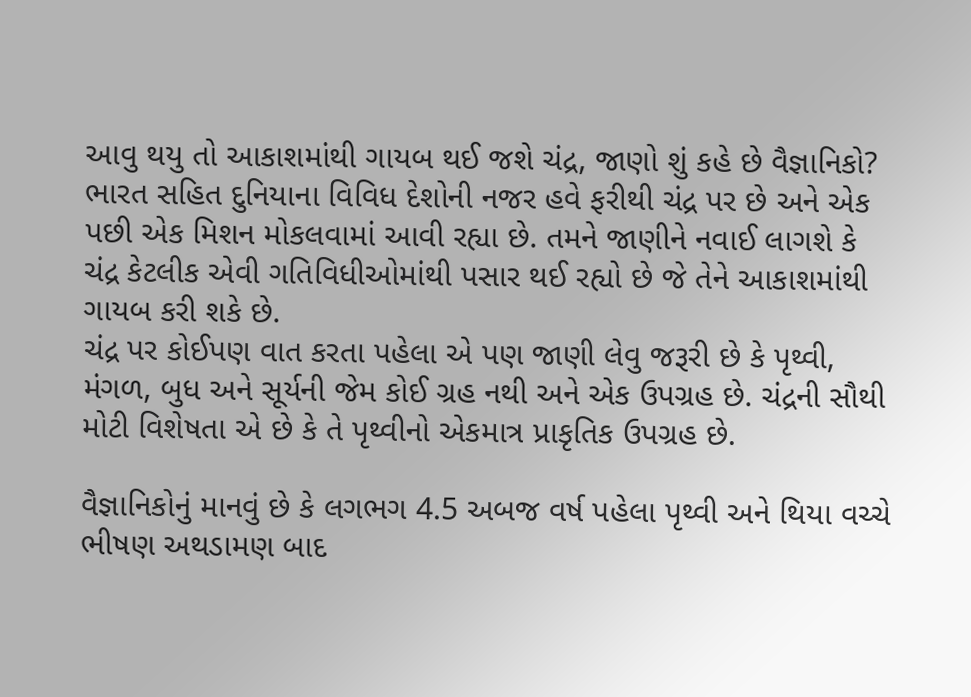આવુ થયુ તો આકાશમાંથી ગાયબ થઈ જશે ચંદ્ર, જાણો શું કહે છે વૈજ્ઞાનિકો?
ભારત સહિત દુનિયાના વિવિધ દેશોની નજર હવે ફરીથી ચંદ્ર પર છે અને એક પછી એક મિશન મોકલવામાં આવી રહ્યા છે. તમને જાણીને નવાઈ લાગશે કે ચંદ્ર કેટલીક એવી ગતિવિધીઓમાંથી પસાર થઈ રહ્યો છે જે તેને આકાશમાંથી ગાયબ કરી શકે છે.
ચંદ્ર પર કોઈપણ વાત કરતા પહેલા એ પણ જાણી લેવુ જરૂરી છે કે પૃથ્વી, મંગળ, બુધ અને સૂર્યની જેમ કોઈ ગ્રહ નથી અને એક ઉપગ્રહ છે. ચંદ્રની સૌથી મોટી વિશેષતા એ છે કે તે પૃથ્વીનો એકમાત્ર પ્રાકૃતિક ઉપગ્રહ છે.

વૈજ્ઞાનિકોનું માનવું છે કે લગભગ 4.5 અબજ વર્ષ પહેલા પૃથ્વી અને થિયા વચ્ચે ભીષણ અથડામણ બાદ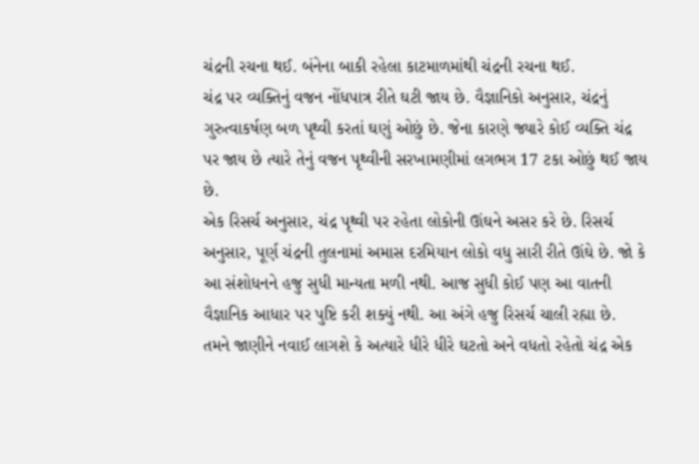ચંદ્રની રચના થઈ. બંનેના બાકી રહેલા કાટમાળમાંથી ચંદ્રની રચના થઈ.
ચંદ્ર પર વ્યક્તિનું વજન નોંધપાત્ર રીતે ઘટી જાય છે. વૈજ્ઞાનિકો અનુસાર, ચંદ્રનું ગુરુત્વાકર્ષણ બળ પૃથ્વી કરતાં ઘણું ઓછું છે. જેના કારણે જ્યારે કોઈ વ્યક્તિ ચંદ્ર પર જાય છે ત્યારે તેનું વજન પૃથ્વીની સરખામણીમાં લગભગ 17 ટકા ઓછું થઈ જાય છે.
એક રિસર્ચ અનુસાર, ચંદ્ર પૃથ્વી પર રહેતા લોકોની ઊંઘને અસર કરે છે. રિસર્ચ અનુસાર, પૂર્ણ ચંદ્રની તુલનામાં અમાસ દરમિયાન લોકો વધુ સારી રીતે ઊંઘે છે. જો કે આ સંશોધનને હજુ સુધી માન્યતા મળી નથી. આજ સુધી કોઈ પણ આ વાતની વૈજ્ઞાનિક આધાર પર પુષ્ટિ કરી શક્યું નથી. આ અંગે હજુ રિસર્ચ ચાલી રહ્યા છે.
તમને જાણીને નવાઈ લાગશે કે અત્યારે ધીરે ધીરે ઘટતો અને વધતો રહેતો ચંદ્ર એક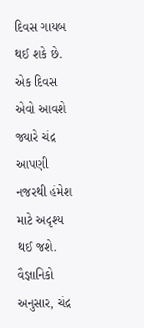દિવસ ગાયબ થઈ શકે છે. એક દિવસ એવો આવશે જ્યારે ચંદ્ર આપણી નજરથી હંમેશ માટે અદૃશ્ય થઈ જશે.
વૈજ્ઞાનિકો અનુસાર, ચંદ્ર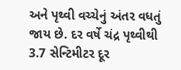અને પૃથ્વી વચ્ચેનું અંતર વધતું જાય છે. દર વર્ષે ચંદ્ર પૃથ્વીથી 3.7 સેન્ટિમીટર દૂર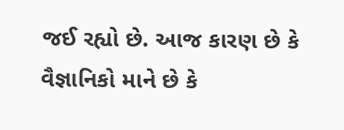જઈ રહ્યો છે. આજ કારણ છે કે વૈજ્ઞાનિકો માને છે કે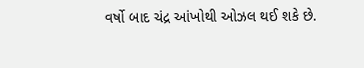વર્ષો બાદ ચંદ્ર આંખોથી ઓઝલ થઈ શકે છે.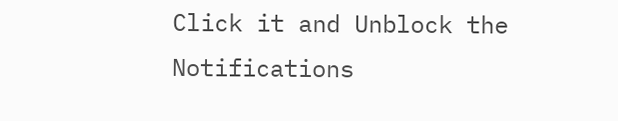Click it and Unblock the Notifications